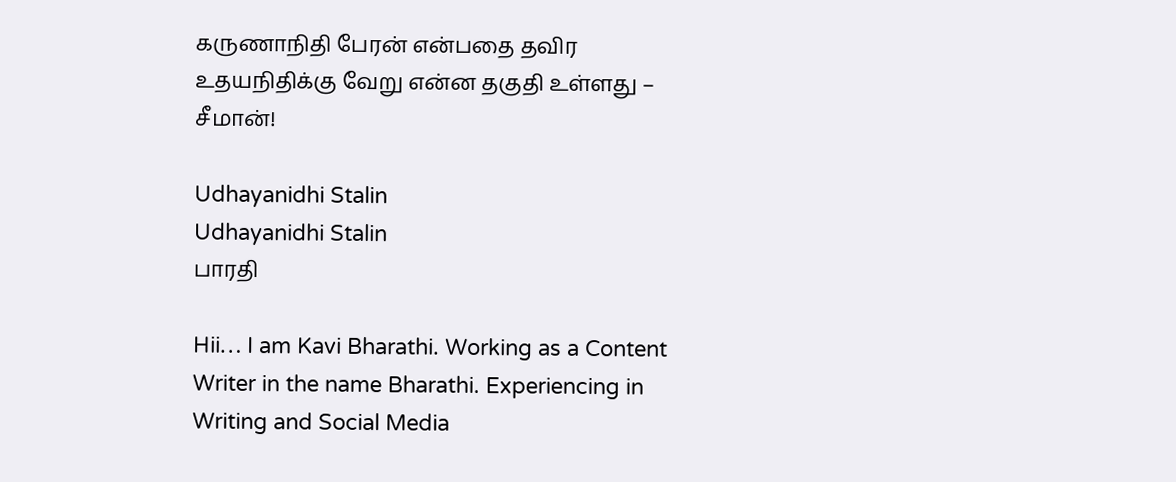கருணாநிதி பேரன் என்பதை தவிர உதயநிதிக்கு வேறு என்ன தகுதி உள்ளது – சீமான்!

Udhayanidhi Stalin
Udhayanidhi Stalin
பாரதி

Hii… I am Kavi Bharathi. Working as a Content Writer in the name Bharathi. Experiencing in Writing and Social Media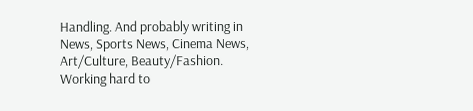Handling. And probably writing in News, Sports News, Cinema News, Art/Culture, Beauty/Fashion. Working hard to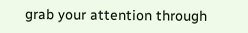grab your attention through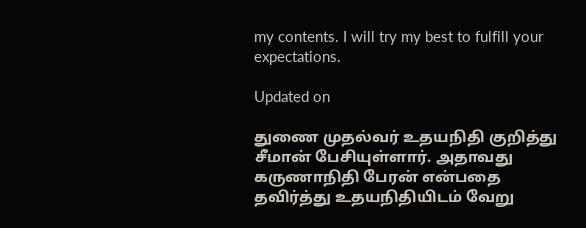my contents. I will try my best to fulfill your expectations.

Updated on

துணை முதல்வர் உதயநிதி குறித்து சீமான் பேசியுள்ளார். அதாவது கருணாநிதி பேரன் என்பதை தவிர்த்து உதயநிதியிடம் வேறு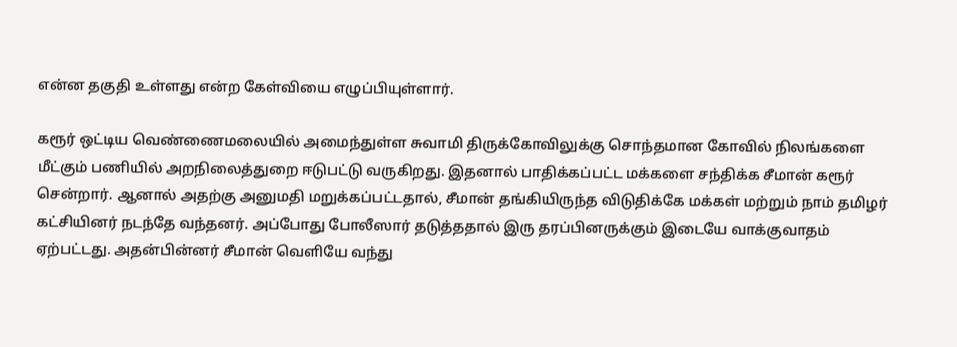என்ன தகுதி உள்ளது என்ற கேள்வியை எழுப்பியுள்ளார்.

கரூர் ஒட்டிய வெண்ணைமலையில் அமைந்துள்ள சுவாமி திருக்கோவிலுக்கு சொந்தமான கோவில் நிலங்களை மீட்கும் பணியில் அறநிலைத்துறை ஈடுபட்டு வருகிறது. இதனால் பாதிக்கப்பட்ட மக்களை சந்திக்க சீமான் கரூர் சென்றார். ஆனால் அதற்கு அனுமதி மறுக்கப்பட்டதால், சீமான் தங்கியிருந்த விடுதிக்கே மக்கள் மற்றும் நாம் தமிழர் கட்சியினர் நடந்தே வந்தனர். அப்போது போலீஸார் தடுத்ததால் இரு தரப்பினருக்கும் இடையே வாக்குவாதம் ஏற்பட்டது. அதன்பின்னர் சீமான் வெளியே வந்து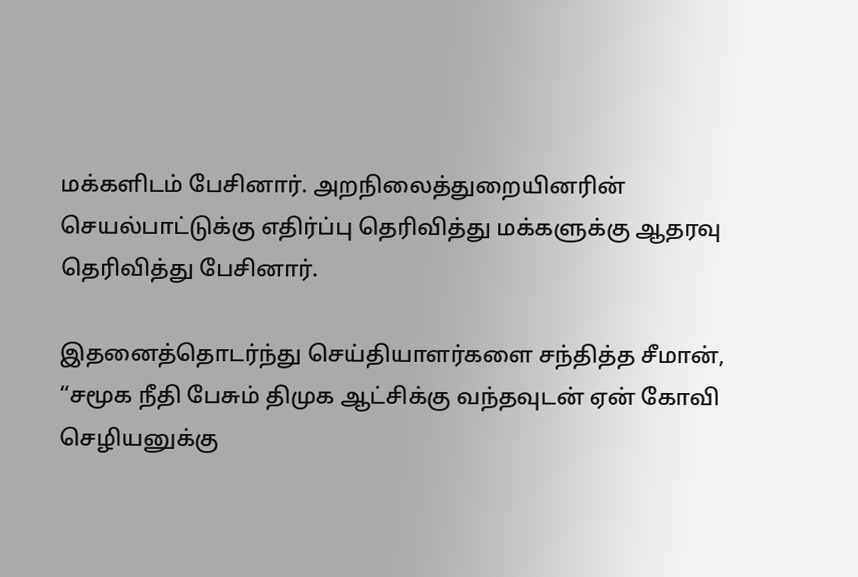மக்களிடம் பேசினார். அறநிலைத்துறையினரின் செயல்பாட்டுக்கு எதிர்ப்பு தெரிவித்து மக்களுக்கு ஆதரவு தெரிவித்து பேசினார்.

இதனைத்தொடர்ந்து செய்தியாளர்களை சந்தித்த சீமான், “சமூக நீதி பேசும் திமுக ஆட்சிக்கு வந்தவுடன் ஏன் கோவி செழியனுக்கு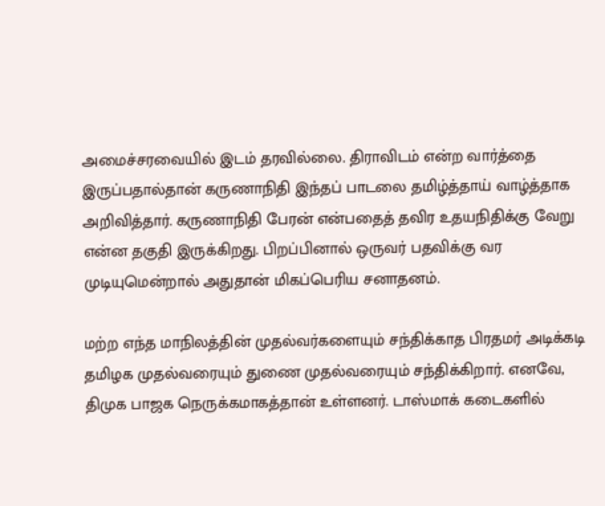அமைச்சரவையில் இடம் தரவில்லை. திராவிடம் என்ற வார்த்தை இருப்பதால்தான் கருணாநிதி இந்தப் பாடலை தமிழ்த்தாய் வாழ்த்தாக அறிவித்தார். கருணாநிதி பேரன் என்பதைத் தவிர உதயநிதிக்கு வேறு என்ன தகுதி இருக்கிறது. பிறப்பினால் ஒருவர் பதவிக்கு வர முடியுமென்றால் அதுதான் மிகப்பெரிய சனாதனம்.

மற்ற எந்த மாநிலத்தின் முதல்வர்களையும் சந்திக்காத பிரதமர் அடிக்கடி தமிழக முதல்வரையும் துணை முதல்வரையும் சந்திக்கிறார். எனவே, திமுக பாஜக நெருக்கமாகத்தான் உள்ளனர். டாஸ்மாக் கடைகளில்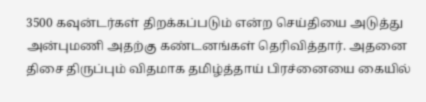3500 கவுன்டர்கள் திறக்கப்படும் என்ற செய்தியை அடுத்து அன்புமணி அதற்கு கண்டனங்கள் தெரிவித்தார். அதனை திசை திருப்பும் விதமாக தமிழ்த்தாய் பிரச்னையை கையில்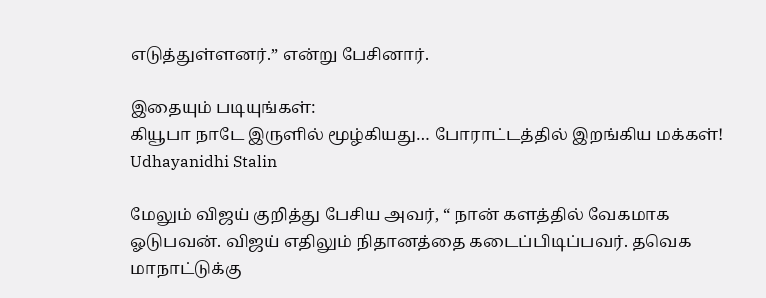எடுத்துள்ளனர்.” என்று பேசினார்.

இதையும் படியுங்கள்:
கியூபா நாடே இருளில் மூழ்கியது… போராட்டத்தில் இறங்கிய மக்கள்!
Udhayanidhi Stalin

மேலும் விஜய் குறித்து பேசிய அவர், “ நான் களத்தில் வேகமாக ஓடுபவன். விஜய் எதிலும் நிதானத்தை கடைப்பிடிப்பவர். தவெக மாநாட்டுக்கு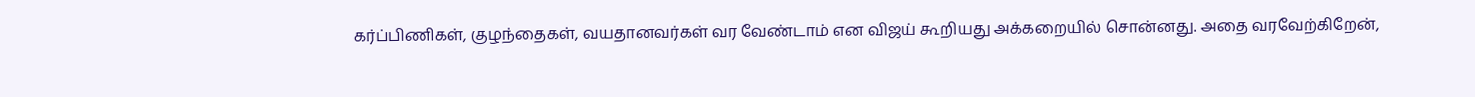கர்ப்பிணிகள், குழந்தைகள், வயதானவர்கள் வர வேண்டாம் என விஜய் கூறியது அக்கறையில் சொன்னது. அதை வரவேற்கிறேன்,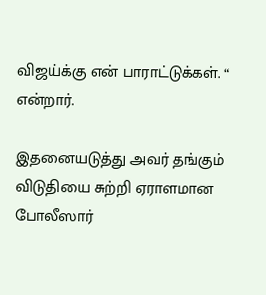விஜய்க்கு என் பாராட்டுக்கள். “ என்றார்.

இதனையடுத்து அவர் தங்கும் விடுதியை சுற்றி ஏராளமான போலீஸார்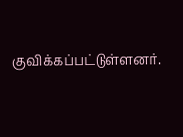குவிக்கப்பட்டுள்ளனர்.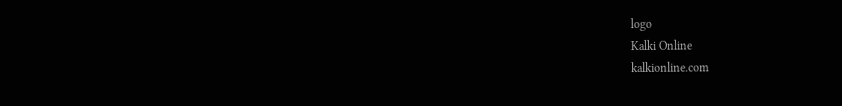logo
Kalki Online
kalkionline.com